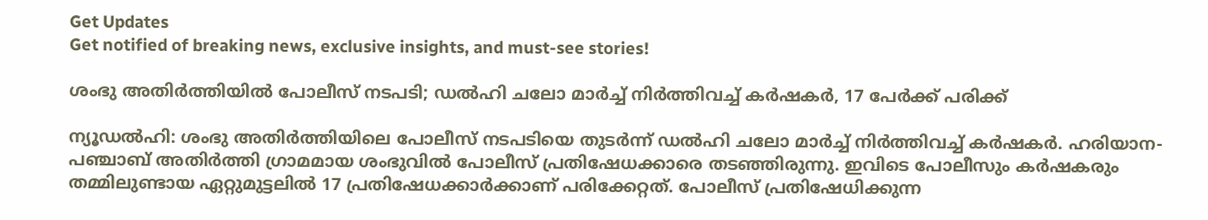Get Updates
Get notified of breaking news, exclusive insights, and must-see stories!

ശംഭു അതിർത്തിയിൽ പോലീസ് നടപടി; ഡൽഹി ചലോ മാർച്ച് നിർത്തിവച്ച് കർഷകർ, 17 പേർക്ക് പരിക്ക്

ന്യൂഡൽഹി: ശംഭു അതിർത്തിയിലെ പോലീസ് നടപടിയെ തുടർന്ന് ഡൽഹി ചലോ മാർച്ച് നിർത്തിവച്ച് കർഷകർ. ഹരിയാന-പഞ്ചാബ് അതിർത്തി ഗ്രാമമായ ശംഭുവിൽ പോലീസ് പ്രതിഷേധക്കാരെ തടഞ്ഞിരുന്നു. ഇവിടെ പോലീസും കർഷകരും തമ്മിലുണ്ടായ ഏറ്റുമുട്ടലിൽ 17 പ്രതിഷേധക്കാർക്കാണ് പരിക്കേറ്റത്. പോലീസ് പ്രതിഷേധിക്കുന്ന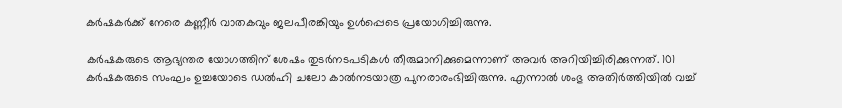കർഷകർക്ക് നേരെ കണ്ണീർ വാതകവും ജലപീരങ്കിയും ഉൾപ്പെടെ പ്രയോഗിച്ചിരുന്നു.

കർഷകരുടെ ആഭ്യന്തര യോഗത്തിന് ശേഷം തുടർനടപടികൾ തീരുമാനിക്കുമെന്നാണ് അവർ അറിയിച്ചിരിക്കുന്നത്. 101 കർഷകരുടെ സംഘം ഉച്ചയോടെ ഡൽഹി ചലോ കാൽനടയാത്ര പുനരാരംഭിച്ചിരുന്നു. എന്നാൽ ശംഭു അതിർത്തിയിൽ വച്ച്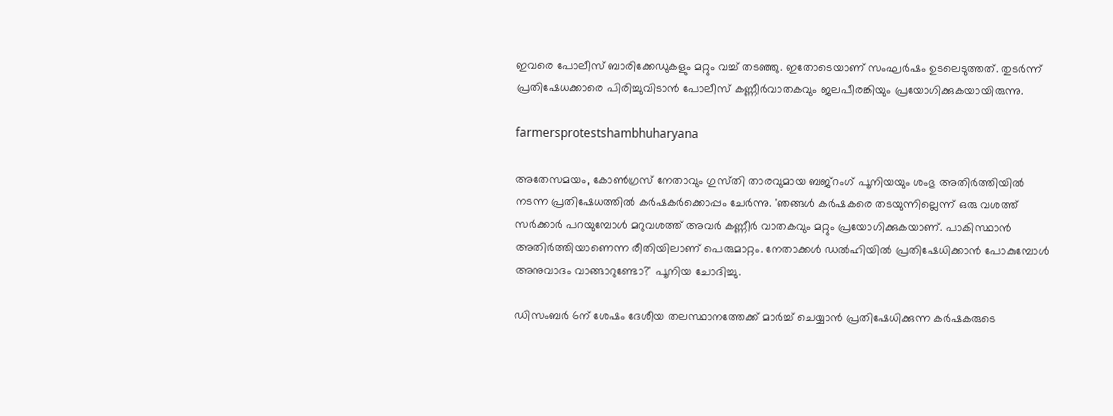ഇവരെ പോലീസ് ബാരിക്കേഡുകളും മറ്റും വച്ച് തടഞ്ഞു. ഇതോടെയാണ് സംഘർഷം ഉടലെടുത്തത്. തുടർന്ന് പ്രതിഷേധക്കാരെ പിരിച്ചുവിടാൻ പോലീസ് കണ്ണീർവാതകവും ജലപീരങ്കിയും പ്രയോഗിക്കുകയായിരുന്നു.

farmersprotestshambhuharyana

അതേസമയം, കോൺഗ്രസ് നേതാവും ഗുസ്‌തി താരവുമായ ബജ്‌റംഗ് പൂനിയയും ശംഭു അതിർത്തിയിൽ നടന്ന പ്രതിഷേധത്തിൽ കർഷകർക്കൊപ്പം ചേർന്നു. 'ഞങ്ങൾ കർഷകരെ തടയുന്നില്ലെന്ന് ഒരു വശത്ത് സർക്കാർ പറയുമ്പോൾ മറുവശത്ത് അവർ കണ്ണീർ വാതകവും മറ്റും പ്രയോഗിക്കുകയാണ്. പാകിസ്ഥാൻ അതിർത്തിയാണെന്ന രീതിയിലാണ് പെരുമാറ്റം. നേതാക്കൾ ഡൽഹിയിൽ പ്രതിഷേധിക്കാൻ പോകുമ്പോൾ അനുവാദം വാങ്ങാറുണ്ടോ?' പൂനിയ ചോദിച്ചു.

ഡിസംബർ 6ന് ശേഷം ദേശീയ തലസ്ഥാനത്തേക്ക് മാർച്ച് ചെയ്യാൻ പ്രതിഷേധിക്കുന്ന കർഷകരുടെ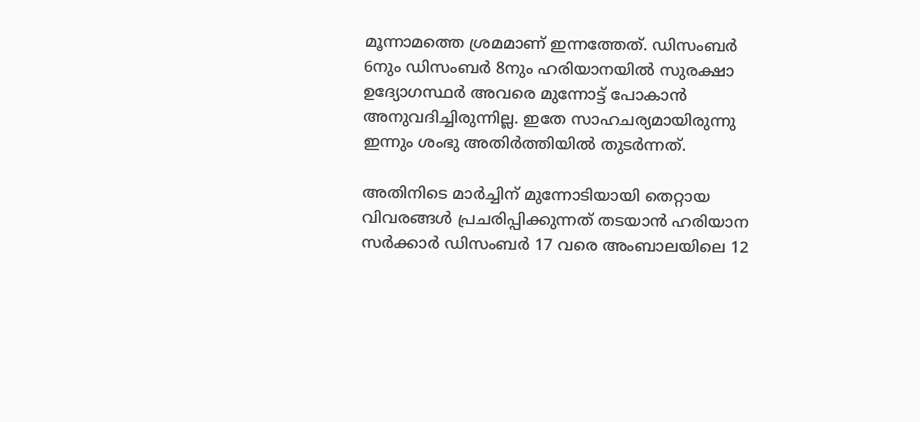മൂന്നാമത്തെ ശ്രമമാണ് ഇന്നത്തേത്. ഡിസംബർ 6നും ഡിസംബർ 8നും ഹരിയാനയിൽ സുരക്ഷാ ഉദ്യോഗസ്ഥർ അവരെ മുന്നോട്ട് പോകാൻ അനുവദിച്ചിരുന്നില്ല. ഇതേ സാഹചര്യമായിരുന്നു ഇന്നും ശംഭു അതിർത്തിയിൽ തുടർന്നത്.

അതിനിടെ മാർച്ചിന് മുന്നോടിയായി തെറ്റായ വിവരങ്ങൾ പ്രചരിപ്പിക്കുന്നത് തടയാൻ ഹരിയാന സർക്കാർ ഡിസംബർ 17 വരെ അംബാലയിലെ 12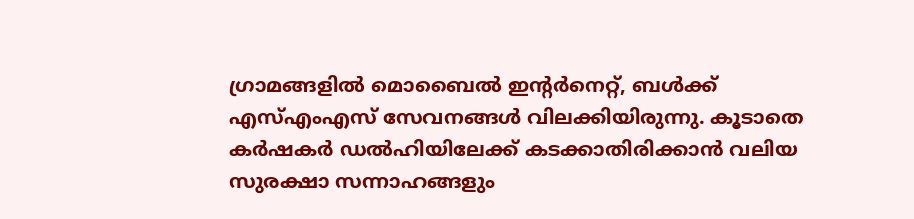ഗ്രാമങ്ങളിൽ മൊബൈൽ ഇന്റർനെറ്റ്, ബൾക്ക് എസ്എംഎസ് സേവനങ്ങൾ വിലക്കിയിരുന്നു. കൂടാതെ കർഷകർ ഡൽഹിയിലേക്ക് കടക്കാതിരിക്കാൻ വലിയ സുരക്ഷാ സന്നാഹങ്ങളും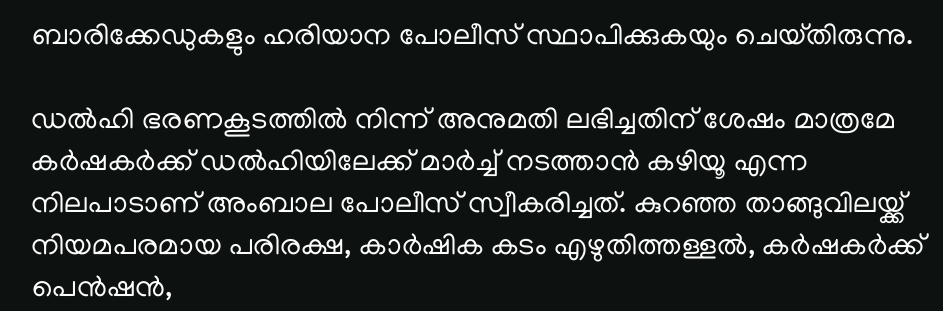ബാരിക്കേഡുകളും ഹരിയാന പോലീസ് സ്ഥാപിക്കുകയും ചെയ്‌തിരുന്നു.

ഡൽഹി ഭരണകൂടത്തിൽ നിന്ന് അനുമതി ലഭിച്ചതിന് ശേഷം മാത്രമേ കർഷകർക്ക് ഡൽഹിയിലേക്ക് മാർച്ച് നടത്താൻ കഴിയൂ എന്ന നിലപാടാണ് അംബാല പോലീസ് സ്വീകരിച്ചത്. കുറഞ്ഞ താങ്ങുവിലയ്ക്ക് നിയമപരമായ പരിരക്ഷ, കാർഷിക കടം എഴുതിത്തള്ളൽ, കർഷകർക്ക് പെൻഷൻ,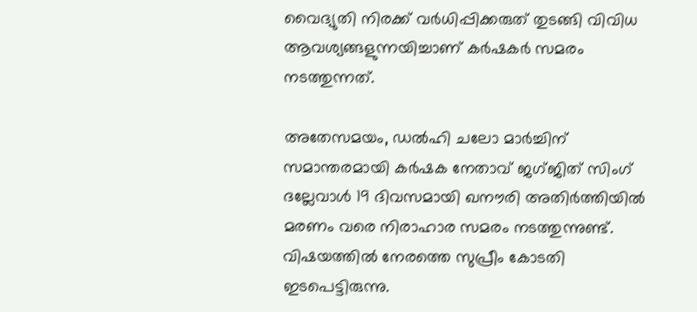വൈദ്യുതി നിരക്ക് വർധിപ്പിക്കരുത് തുടങ്ങി വിവിധ ആവശ്യങ്ങളുന്നയിച്ചാണ് കർഷകർ സമരം നടത്തുന്നത്.

അതേസമയം, ഡൽഹി ചലോ മാർച്ചിന് സമാന്തരമായി കർഷക നേതാവ് ജഗ്‌ജിത് സിംഗ് ദല്ലേവാൾ 19 ദിവസമായി ഖനൗരി അതിർത്തിയിൽ മരണം വരെ നിരാഹാര സമരം നടത്തുന്നുണ്ട്. വിഷയത്തിൽ നേരത്തെ സുപ്രീം കോടതി ഇടപെട്ടിരുന്നു.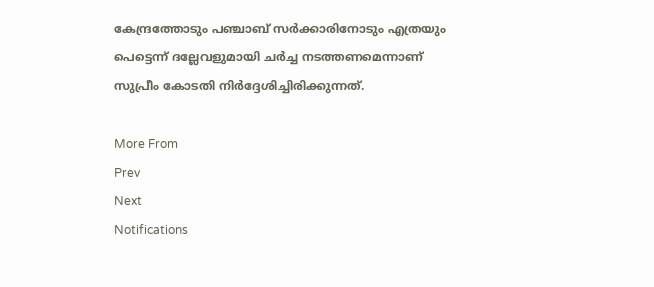കേന്ദ്രത്തോടും പഞ്ചാബ് സർക്കാരിനോടും എത്രയും പെട്ടെന്ന് ദല്ലേവളുമായി ചർച്ച നടത്തണമെന്നാണ് സുപ്രീം കോടതി നിർദ്ദേശിച്ചിരിക്കുന്നത്.

More From
Prev
Next
Notifications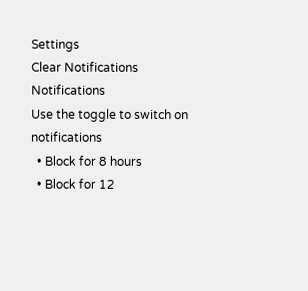Settings
Clear Notifications
Notifications
Use the toggle to switch on notifications
  • Block for 8 hours
  • Block for 12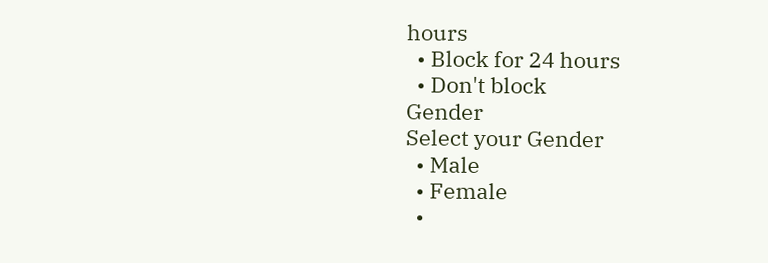hours
  • Block for 24 hours
  • Don't block
Gender
Select your Gender
  • Male
  • Female
  •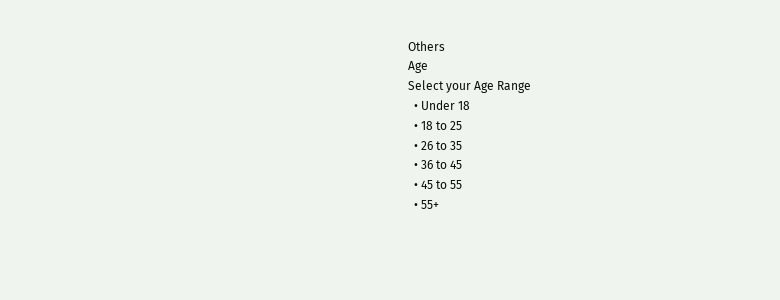Others
Age
Select your Age Range
  • Under 18
  • 18 to 25
  • 26 to 35
  • 36 to 45
  • 45 to 55
  • 55+